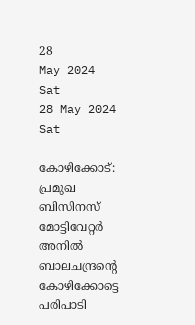28
May 2024
Sat
28 May 2024 Sat

കോഴിക്കോട്: പ്രമുഖ ബിസിനസ് മോട്ടിവേറ്റര്‍ അനില്‍ ബാലചന്ദ്രന്റെ കോഴിക്കോട്ടെ പരിപാടി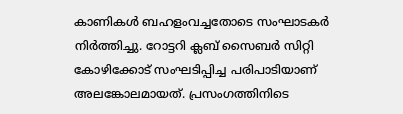കാണികള്‍ ബഹളംവച്ചതോടെ സംഘാടകര്‍ നിര്‍ത്തിച്ചു. റോട്ടറി ക്ലബ് സൈബര്‍ സിറ്റി കോഴിക്കോട് സംഘടിപ്പിച്ച പരിപാടിയാണ് അലങ്കോലമായത്. പ്രസംഗത്തിനിടെ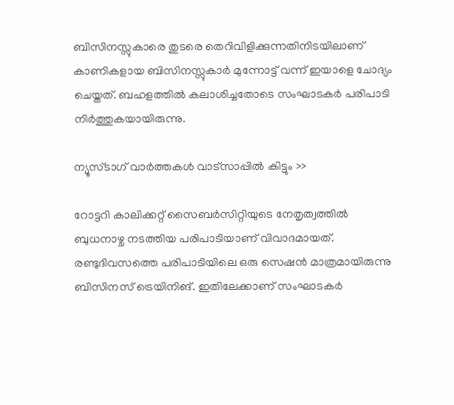ബിസിനസ്സുകാരെ തുടരെ തെറിവിളിക്കുന്നതിനിടയിലാണ് കാണികളായ ബിസിനസ്സുകാര്‍ മുന്നോട്ട് വന്ന് ഇയാളെ ചോദ്യം ചെയ്തത്. ബഹളത്തില്‍ കലാശിച്ചതോടെ സംഘാടകര്‍ പരിപാടി നിര്‍ത്തുകയായിരുന്നു.

ന്യൂസ്ടാഗ് വാര്‍ത്തകള്‍ വാട്‌സാപ്പില്‍ കിട്ടും >>

റോട്ടറി കാലിക്കറ്റ് സൈബര്‍സിറ്റിയുടെ നേതൃത്വത്തില്‍ ബുധനാഴ്ച നടത്തിയ പരിപാടിയാണ് വിവാദമായത്. രണ്ടുദിവസത്തെ പരിപാടിയിലെ ഒരു സെഷന്‍ മാത്രമായിരുന്നു ബിസിനസ് ട്രെയിനിങ്. ഇതിലേക്കാണ് സംഘാടകര്‍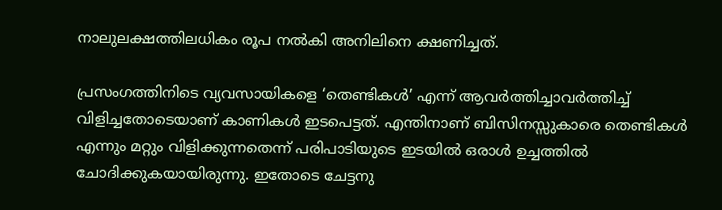നാലുലക്ഷത്തിലധികം രൂപ നല്‍കി അനിലിനെ ക്ഷണിച്ചത്.

പ്രസംഗത്തിനിടെ വ്യവസായികളെ ‘തെണ്ടികള്‍’ എന്ന് ആവര്‍ത്തിച്ചാവര്‍ത്തിച്ച് വിളിച്ചതോടെയാണ് കാണികള്‍ ഇടപെട്ടത്. എന്തിനാണ് ബിസിനസ്സുകാരെ തെണ്ടികള്‍ എന്നും മറ്റും വിളിക്കുന്നതെന്ന് പരിപാടിയുടെ ഇടയില്‍ ഒരാള്‍ ഉച്ചത്തില്‍ ചോദിക്കുകയായിരുന്നു. ഇതോടെ ചേട്ടനു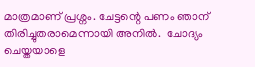മാത്രമാണ് പ്രശ്നം. ചേട്ടന്റെ പണം ഞാന് തിരിച്ചുതരാമെന്നായി അനില്‍.  ചോദ്യം ചെയ്തയാളെ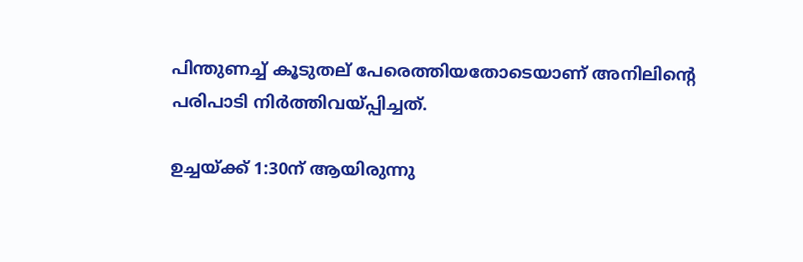പിന്തുണച്ച് കൂടുതല് പേരെത്തിയതോടെയാണ് അനിലിന്റെ പരിപാടി നിര്‍ത്തിവയ്പ്പിച്ചത്.

ഉച്ചയ്ക്ക് 1:30ന് ആയിരുന്നു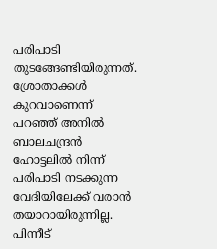പരിപാടി തുടങ്ങേണ്ടിയിരുന്നത്. ശ്രോതാക്കള്‍ കുറവാണെന്ന് പറഞ്ഞ് അനില്‍ ബാലചന്ദ്രന്‍ ഹോട്ടലില്‍ നിന്ന് പരിപാടി നടക്കുന്ന വേദിയിലേക്ക് വരാന്‍ തയാറായിരുന്നില്ല. പിന്നീട്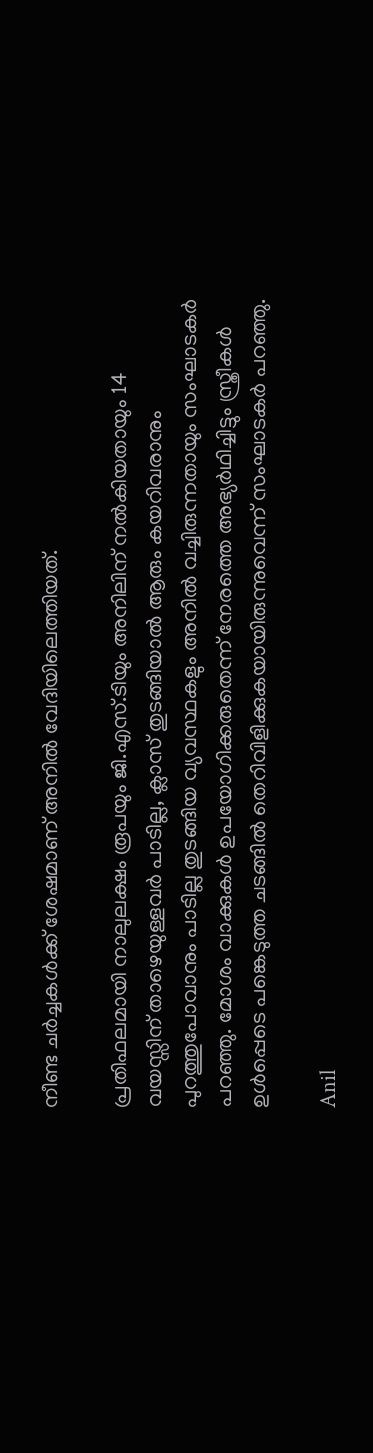നീണ്ട ചര്‍ച്ചകള്‍ക്ക് ശേഷമാണ് അനില്‍ വേദിയിലെത്തിയത്.

പ്രതിഫലമായി നാലുലക്ഷം രൂപയും ജി.എസ്.ടിയും അനിലിന് നല്‍കിയതായും 14 വയസ്സിന് താഴെയുള്ളവര്‍ പാടില്ല, ക്ലാസ് തുടങ്ങിയാല്‍ ആരും കയറിവരാനും പുറത്തുപോവാനും പാടില്ല തുടങ്ങിയ വ്യവസ്ഥകളും അനില്‍ വച്ചിരുന്നതായും സംഘാടകര്‍ പറഞ്ഞു. മോശം വാക്കുകള്‍ ഉപയോഗിക്കരുതെന്ന് നേരത്തെ അഭ്യര്‍ഥിച്ചിട്ടും സ്ത്രീകള്‍ ഉള്‍പ്പെടെ പങ്കെടുത്ത ചടങ്ങില്‍ തെറിവിളിക്കുകയായിരുന്നുവെന്ന് സംഘാടകര്‍ പറഞ്ഞു.

Anil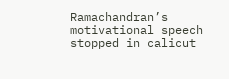Ramachandran’s motivational speech stopped in calicut